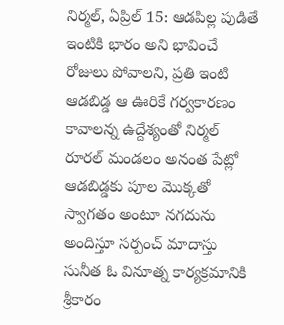నిర్మల్, ఏప్రిల్ 15: ఆడపిల్ల పుడితే ఇంటికి భారం అని భావించే రోజులు పోవాలని, ప్రతి ఇంటి ఆడబిడ్డ ఆ ఊరికే గర్వకారణం కావాలన్న ఉద్దేశ్యంతో నిర్మల్ రూరల్ మండలం అనంత పేట్లో ఆడబిడ్డకు పూల మొక్కతో స్వాగతం అంటూ నగదును అందిస్తూ సర్పంచ్ మాదాస్తు సునీత ఓ వినూత్న కార్యక్రమానికి శ్రీకారం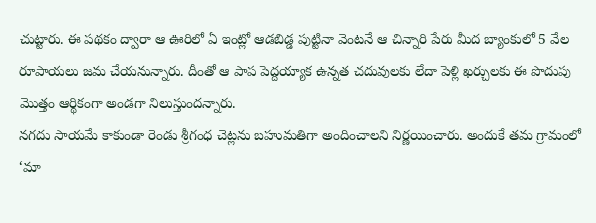చుట్టారు. ఈ పథకం ద్వారా ఆ ఊరిలో ఏ ఇంట్లో ఆడబిడ్డ పుట్టినా వెంటనే ఆ చిన్నారి పేరు మీద బ్యాంకులో 5 వేల రూపాయలు జమ చేయనున్నారు. దీంతో ఆ పాప పెద్దయ్యాక ఉన్నత చదువులకు లేదా పెళ్లి ఖర్చులకు ఈ పొదుపు మొత్తం ఆర్థికంగా అండగా నిలుస్తుందన్నారు.
నగదు సాయమే కాకుండా రెండు శ్రీగంధ చెట్లను బహుమతిగా అందించాలని నిర్ణయించారు. అందుకే తమ గ్రామంలో ‘మా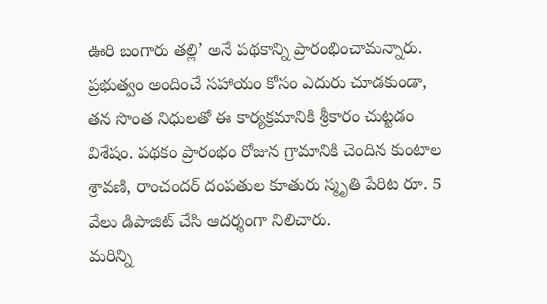ఊరి బంగారు తల్లి’ అనే పథకాన్ని ప్రారంభించామన్నారు. ప్రభుత్వం అందించే సహాయం కోసం ఎదురు చూడకుండా, తన సొంత నిధులతో ఈ కార్యక్రమానికి శ్రీకారం చుట్టడం విశేషం. పథకం ప్రారంభం రోజున గ్రామానికి చెందిన కుంటాల శ్రావణి, రాంచందర్ దంపతుల కూతురు స్మృతి పేరిట రూ. 5 వేలు డిపాజిట్ చేసి ఆదర్శంగా నిలిచారు.
మరిన్ని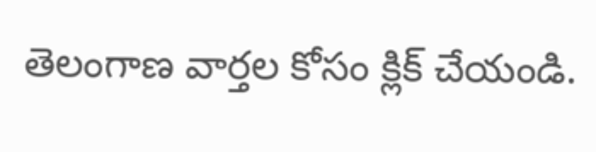తెలంగాణ వార్తల కోసం క్లిక్ చేయండి.